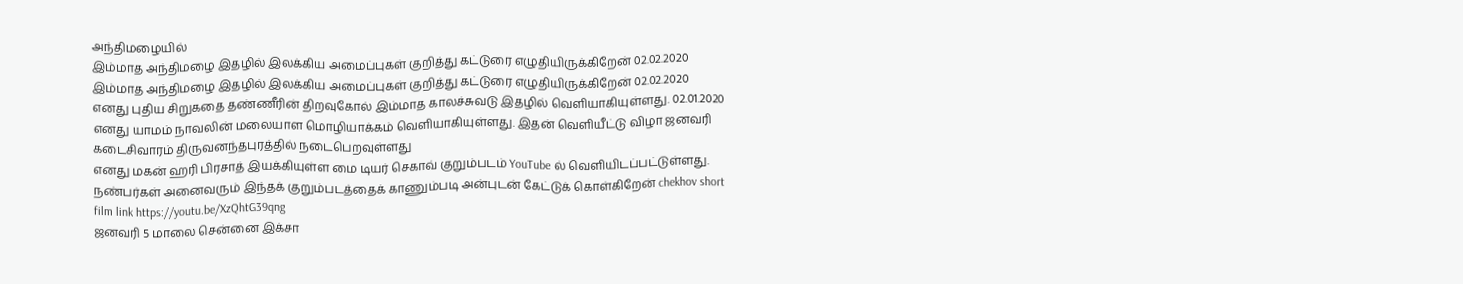அந்திமழையில்
இம்மாத அந்திமழை இதழில் இலக்கிய அமைப்புகள் குறித்து கட்டுரை எழுதியிருக்கிறேன் 02.02.2020
இம்மாத அந்திமழை இதழில் இலக்கிய அமைப்புகள் குறித்து கட்டுரை எழுதியிருக்கிறேன் 02.02.2020
எனது புதிய சிறுகதை தண்ணீரின் திறவுகோல் இம்மாத காலச்சுவடு இதழில் வெளியாகியுள்ளது. 02.01.2020
எனது யாமம் நாவலின் மலையாள மொழியாக்கம் வெளியாகியுள்ளது. இதன் வெளியீட்டு விழா ஜனவரி கடைசிவாரம் திருவனந்தபுரத்தில் நடைபெறவுள்ளது
எனது மகன் ஹரி பிரசாத் இயக்கியுள்ள மை டியர் செகாவ் குறும்படம் YouTube ல் வெளியிடப்பட்டுள்ளது. நண்பர்கள் அனைவரும் இந்தக் குறும்படத்தைக் காணும்படி அன்புடன் கேட்டுக் கொள்கிறேன் chekhov short film link https://youtu.be/XzQhtG39qng
ஜனவரி 5 மாலை சென்னை இக்சா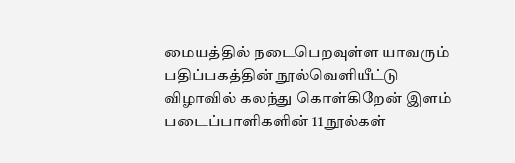மையத்தில் நடைபெறவுள்ள யாவரும் பதிப்பகத்தின் நூல்வெளியீட்டு விழாவில் கலந்து கொள்கிறேன் இளம் படைப்பாளிகளின் 11 நூல்கள்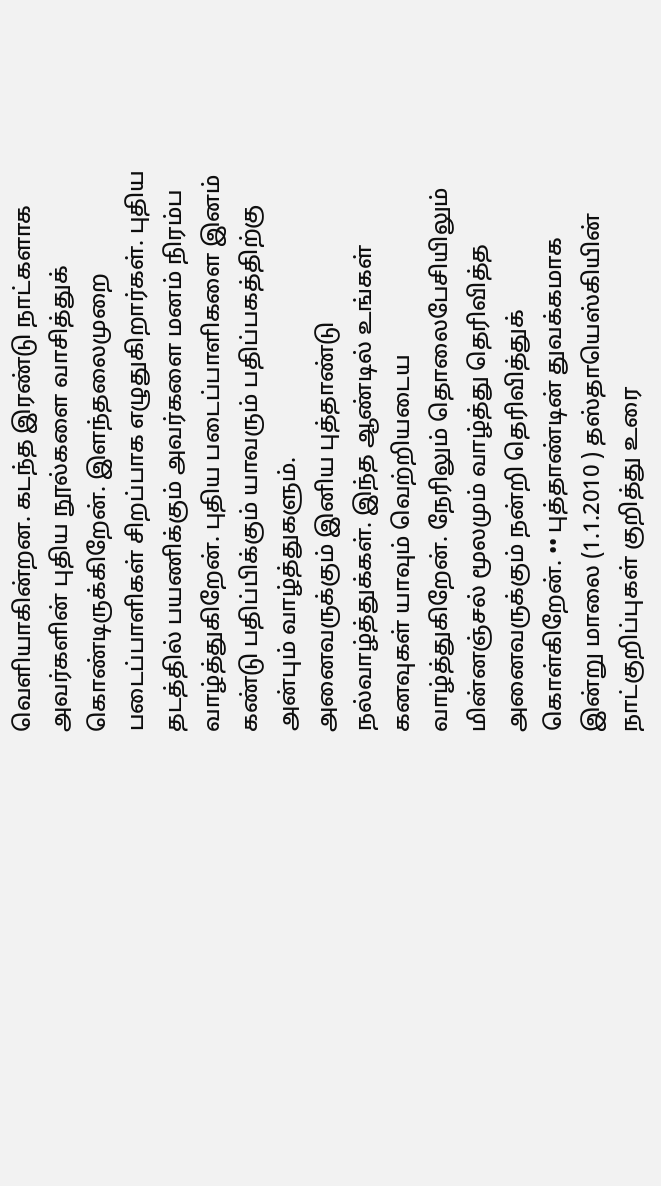வெளியாகின்றன. கடந்த இரண்டு நாட்களாக அவர்களின் புதிய நூல்களை வாசித்துக் கொண்டிருக்கிறேன். இளந்தலைமுறை படைப்பாளிகள் சிறப்பாக எழுதுகிறார்கள். புதிய தடத்தில் பயணிக்கும் அவர்களை மனம் நிரம்ப வாழ்த்துகிறேன். புதிய படைப்பாளிகளை இனம் கண்டு பதிப்பிக்கும் யாவரும் பதிப்பகத்திற்கு அன்பும் வாழ்த்துகளும்.
அனைவருக்கும் இனிய புத்தாண்டு நல்வாழ்த்துக்கள். இந்த ஆண்டில் உங்கள் கனவுகள் யாவும் வெற்றியடைய வாழ்த்துகிறேன். நேரிலும் தொலைபேசியிலும் மின்னஞ்சல் மூலமும் வாழ்த்து தெரிவித்த அனைவருக்கும் நன்றி தெரிவித்துக் கொள்கிறேன். •• புத்தாண்டின் துவக்கமாக இன்று மாலை (1.1.2010 ) தஸ்தாயெஸ்கியின் நாட்குறிப்புகள் குறித்து உரை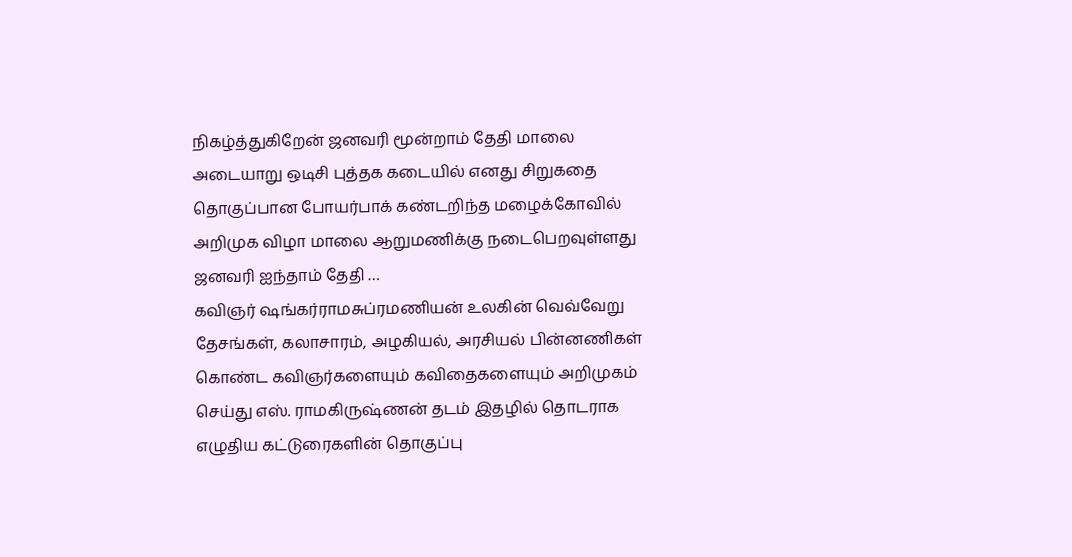நிகழ்த்துகிறேன் ஜனவரி மூன்றாம் தேதி மாலை அடையாறு ஒடிசி புத்தக கடையில் எனது சிறுகதை தொகுப்பான போயர்பாக் கண்டறிந்த மழைக்கோவில் அறிமுக விழா மாலை ஆறுமணிக்கு நடைபெறவுள்ளது ஜனவரி ஐந்தாம் தேதி …
கவிஞர் ஷங்கர்ராமசுப்ரமணியன் உலகின் வெவ்வேறு தேசங்கள், கலாசாரம், அழகியல், அரசியல் பின்னணிகள் கொண்ட கவிஞர்களையும் கவிதைகளையும் அறிமுகம் செய்து எஸ். ராமகிருஷ்ணன் தடம் இதழில் தொடராக எழுதிய கட்டுரைகளின் தொகுப்பு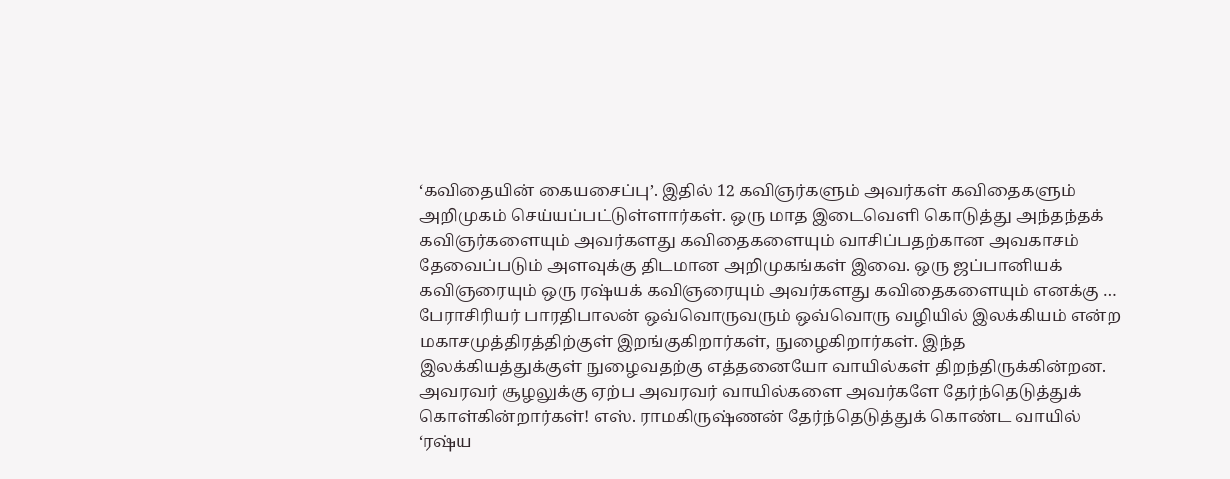‘கவிதையின் கையசைப்பு’. இதில் 12 கவிஞர்களும் அவர்கள் கவிதைகளும் அறிமுகம் செய்யப்பட்டுள்ளார்கள். ஒரு மாத இடைவெளி கொடுத்து அந்தந்தக் கவிஞர்களையும் அவர்களது கவிதைகளையும் வாசிப்பதற்கான அவகாசம் தேவைப்படும் அளவுக்கு திடமான அறிமுகங்கள் இவை. ஒரு ஜப்பானியக் கவிஞரையும் ஒரு ரஷ்யக் கவிஞரையும் அவர்களது கவிதைகளையும் எனக்கு …
பேராசிரியர் பாரதிபாலன் ஒவ்வொருவரும் ஒவ்வொரு வழியில் இலக்கியம் என்ற மகாசமுத்திரத்திற்குள் இறங்குகிறார்கள், நுழைகிறார்கள். இந்த இலக்கியத்துக்குள் நுழைவதற்கு எத்தனையோ வாயில்கள் திறந்திருக்கின்றன. அவரவர் சூழலுக்கு ஏற்ப அவரவர் வாயில்களை அவர்களே தேர்ந்தெடுத்துக் கொள்கின்றார்கள்! எஸ். ராமகிருஷ்ணன் தேர்ந்தெடுத்துக் கொண்ட வாயில் ‘ரஷ்ய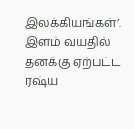இலக்கியங்கள்’. இளம் வயதில் தனக்கு ஏற்பட்ட ரஷ்ய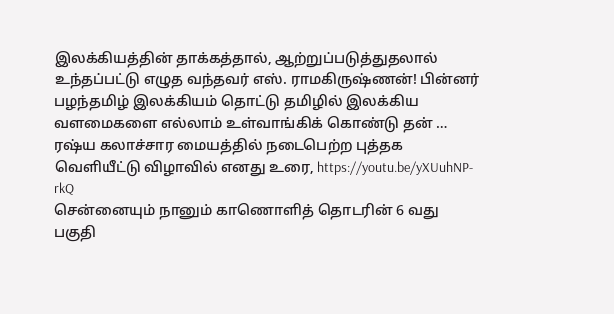இலக்கியத்தின் தாக்கத்தால், ஆற்றுப்படுத்துதலால் உந்தப்பட்டு எழுத வந்தவர் எஸ். ராமகிருஷ்ணன்! பின்னர் பழந்தமிழ் இலக்கியம் தொட்டு தமிழில் இலக்கிய வளமைகளை எல்லாம் உள்வாங்கிக் கொண்டு தன் …
ரஷ்ய கலாச்சார மையத்தில் நடைபெற்ற புத்தக வெளியீட்டு விழாவில் எனது உரை, https://youtu.be/yXUuhNP-rkQ
சென்னையும் நானும் காணொளித் தொடரின் 6 வது பகுதி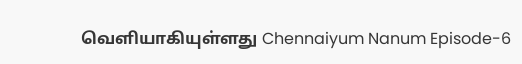வெளியாகியுள்ளது Chennaiyum Nanum Episode-6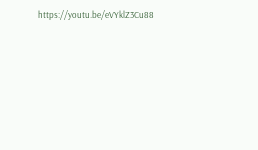https://youtu.be/eVYklZ3Cu88